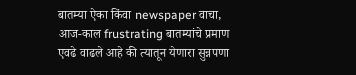बातम्या ऐका किंवा newspaper वाचा, आज-काल frustrating बातम्यांचे प्रमाण एवढे वाढले आहे की त्यातून येणारा सुन्नपणा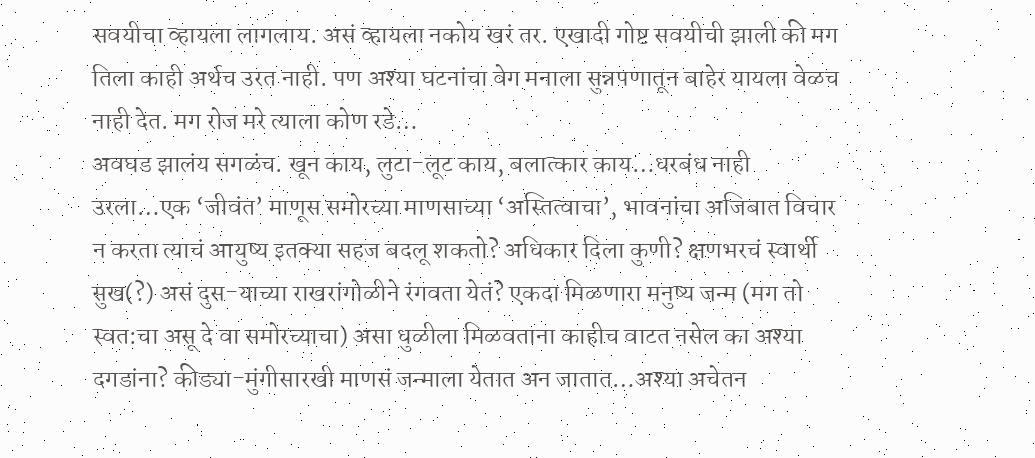सवयीचा व्हायला लागलाय. असं व्हायला नकोय खरं तर. एखादी गोष्ट सवयीची झाली की मग तिला काही अर्थच उरत नाही. पण अश्या घटनांचा वेग मनाला सुन्नपणातून बाहेर यायला वेळच नाही देत. मग रोज मरे त्याला कोण रडे…
अवघड झालंय सगळंच. खून काय, लुटा-लूट काय, बलात्कार काय…धरबंध नाही उरला…एक ‘जीवंत’ माणूस समोरच्या माणसाच्या ‘अस्तित्वाचा’, भावनांचा अजिबात विचार न करता त्याचं आयुष्य इतक्या सहज बदलू शकतो? अधिकार दिला कुणी? क्षणभरचं स्वार्थी सुख(?) असं दुस-याच्या राखरांगोळीने रंगवता येतं? एकदा मिळणारा मनुष्य जन्म (मग तो स्वत:चा असू दे वा समोरच्याचा) असा धुळीला मिळवताना काहीच वाटत नसेल का अश्या दगडांना? कीड्या-मुंगीसारखी माणसं जन्माला येतात अन जातात…अश्या अचेतन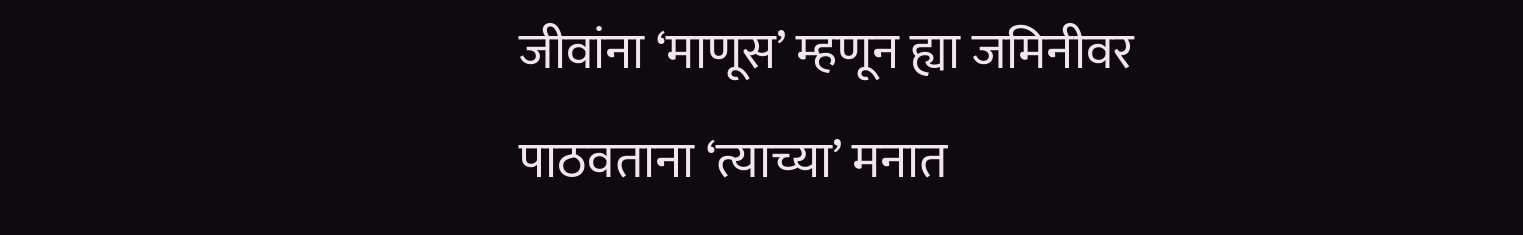जीवांना ‘माणूस’ म्हणून ह्या जमिनीवर पाठवताना ‘त्याच्या’ मनात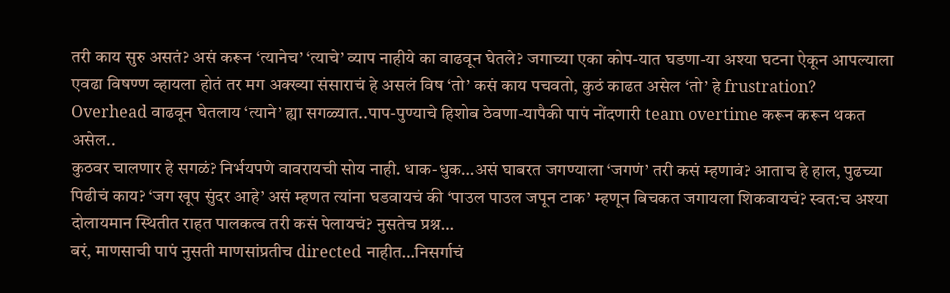तरी काय सुरु असतं? असं करून ‘त्यानेच’ ‘त्याचे’ व्याप नाहीये का वाढवून घेतले? जगाच्या एका कोप-यात घडणा-या अश्या घटना ऐकून आपल्याला एवढा विषण्ण व्हायला होतं तर मग अक्ख्या संसाराचं हे असलं विष ‘तो’ कसं काय पचवतो, कुठं काढत असेल ‘तो’ हे frustration? Overhead वाढवून घेतलाय ‘त्याने’ ह्या सगळ्यात..पाप-पुण्याचे हिशोब ठेवणा-यापैकी पापं नोंदणारी team overtime करून करून थकत असेल..
कुठवर चालणार हे सगळं? निर्भयपणे वावरायची सोय नाही. धाक-धुक…असं घाबरत जगण्याला ‘जगणं’ तरी कसं म्हणावं? आताच हे हाल, पुढच्या पिढीचं काय? ‘जग खूप सुंदर आहे’ असं म्हणत त्यांना घडवायचं की ‘पाउल पाउल जपून टाक’ म्हणून बिचकत जगायला शिकवायचं? स्वत:च अश्या दोलायमान स्थितीत राहत पालकत्व तरी कसं पेलायचं? नुसतेच प्रश्न…
बरं, माणसाची पापं नुसती माणसांप्रतीच directed नाहीत…निसर्गाचं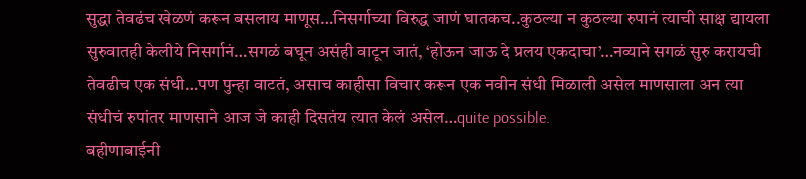सुद्धा तेवढंच खेळणं करून बसलाय माणूस…निसर्गाच्या विरुद्ध जाणं घातकच..कुठल्या न कुठल्या रुपानं त्याची साक्ष द्यायला सुरुवातही केलीये निसर्गानं…सगळं बघून असंही वाटून जातं, ‘होऊन जाऊ दे प्रलय एकदाचा’…नव्याने सगळं सुरु करायची तेवढीच एक संधी…पण पुन्हा वाटतं, असाच काहीसा विचार करून एक नवीन संधी मिळाली असेल माणसाला अन त्या संधीचं रुपांतर माणसाने आज जे काही दिसतंय त्यात केलं असेल…quite possible.
बहीणाबाईनी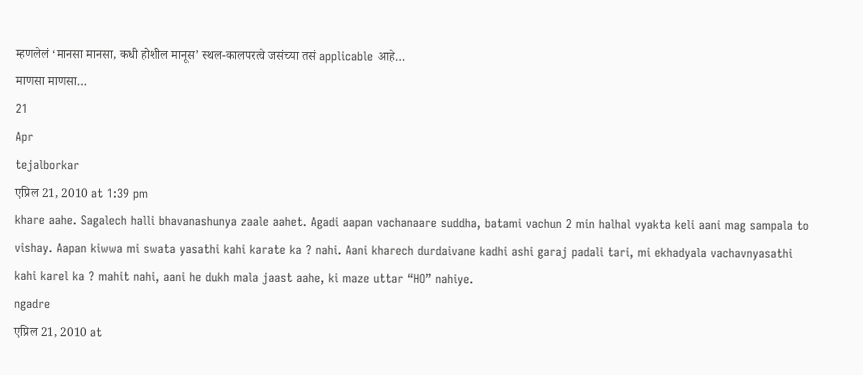म्हणलेलं ‘मानसा मानसा, कधी होशील मानूस’ स्थल-कालपरत्वे जसंच्या तसं applicable आहे…
माणसा माणसा…
21
Apr
tejalborkar
एप्रिल 21, 2010 at 1:39 pm
khare aahe. Sagalech halli bhavanashunya zaale aahet. Agadi aapan vachanaare suddha, batami vachun 2 min halhal vyakta keli aani mag sampala to vishay. Aapan kiwwa mi swata yasathi kahi karate ka ? nahi. Aani kharech durdaivane kadhi ashi garaj padali tari, mi ekhadyala vachavnyasathi kahi karel ka ? mahit nahi, aani he dukh mala jaast aahe, ki maze uttar “HO” nahiye.
ngadre
एप्रिल 21, 2010 at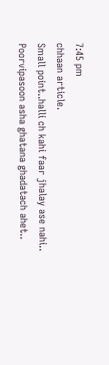7:45 pm
chhaan article.
Small point..halli ch kahi faar jhalay ase nahi..
Poorvipasoon asha ghatana ghadatach ahet..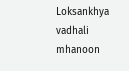Loksankhya vadhali mhanoon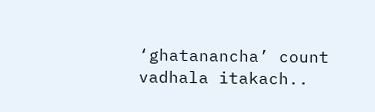‘ghatanancha’ count vadhala itakach..